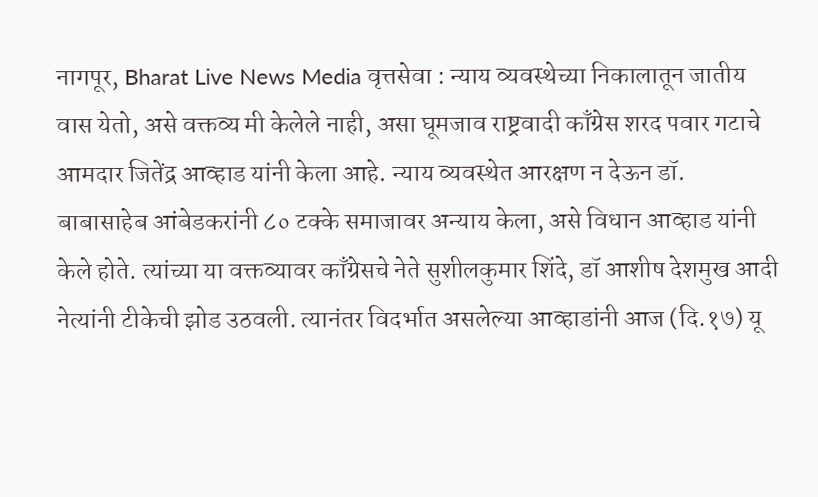नागपूर, Bharat Live News Media वृत्तसेवा : न्याय व्यवस्थेच्या निकालातून जातीय वास येतो, असे वक्तव्य मी केलेले नाही, असा घूमजाव राष्ट्रवादी काँग्रेस शरद पवार गटाचे आमदार जितेंद्र आव्हाड यांनी केला आहे. न्याय व्यवस्थेत आरक्षण न देऊन डॉ. बाबासाहेब आंबेडकरांनी ८० टक्के समाजावर अन्याय केला, असे विधान आव्हाड यांनी केले होते. त्यांच्या या वक्तव्यावर काँग्रेसचे नेते सुशीलकुमार शिंदे, डॉ आशीष देशमुख आदी नेत्यांनी टीकेची झोड उठवली. त्यानंतर विदर्भात असलेल्या आव्हाडांनी आज (दि.१७) यू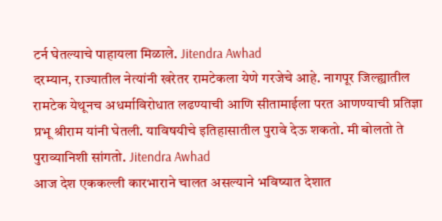टर्न घेतल्याचे पाहायला मिळाले. Jitendra Awhad
दरम्यान, राज्यातील नेत्यांनी खरेतर रामटेकला येणे गरजेचे आहे. नागपूर जिल्ह्यातील रामटेक येथूनच अधर्माविरोधात लढण्याची आणि सीतामाईला परत आणण्याची प्रतिज्ञा प्रभू श्रीराम यांनी घेतली. याविषयीचे इतिहासातील पुरावे देऊ शकतो. मी बोलतो ते पुराव्यानिशी सांगतो. Jitendra Awhad
आज देश एककल्ली कारभाराने चालत असल्याने भविष्यात देशात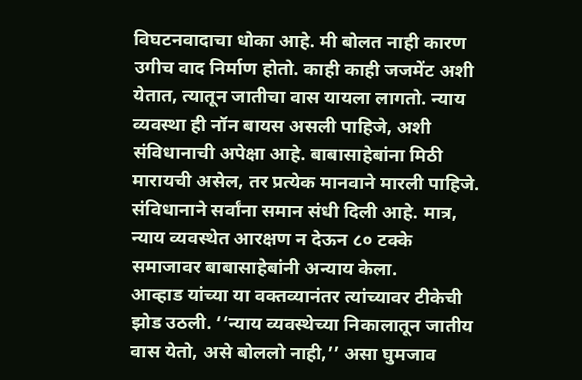विघटनवादाचा धोका आहे. मी बोलत नाही कारण उगीच वाद निर्माण होतो. काही काही जजमेंट अशी येतात, त्यातून जातीचा वास यायला लागतो. न्याय व्यवस्था ही नॉन बायस असली पाहिजे, अशी संविधानाची अपेक्षा आहे. बाबासाहेबांना मिठी मारायची असेल, तर प्रत्येक मानवाने मारली पाहिजे. संविधानाने सर्वांना समान संधी दिली आहे. मात्र, न्याय व्यवस्थेत आरक्षण न देऊन ८० टक्के समाजावर बाबासाहेबांनी अन्याय केला.
आव्हाड यांच्या या वक्तव्यानंतर त्यांच्यावर टीकेची झोड उठली. ‘‘न्याय व्यवस्थेच्या निकालातून जातीय वास येतो, असे बोललो नाही,’’ असा घुमजाव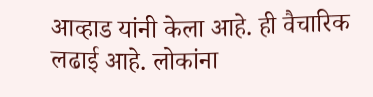आव्हाड यांनी केला आहे. ही वैचारिक लढाई आहे. लोकांना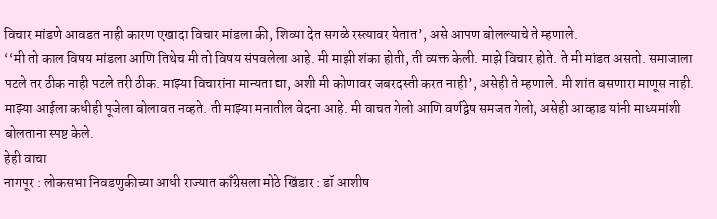विचार मांडणे आवडत नाही कारण एखादा विचार मांडला की, शिव्या देत सगळे रस्त्यावर येतात’, असे आपण बोलल्याचे ते म्हणाले.
‘‘मी तो काल विषय मांडला आणि तिथेच मी तो विषय संपवलेला आहे. मी माझी शंका होती, ती व्यक्त केली. माझे विचार होते. ते मी मांडत असतो. समाजाला पटले तर ठीक नाही पटले तरी ठीक. माझ्या विचारांना मान्यता द्या, अशी मी कोणावर जबरदस्ती करत नाही’, असेही ते म्हणाले. मी शांत बसणारा माणूस नाही. माझ्या आईला कधीही पूजेला बोलावत नव्हते. ती माझ्या मनातील वेदना आहे. मी वाचत गेलो आणि वर्णद्वेष समजत गेलो, असेही आव्हाड यांनी माध्यमांशी बोलताना स्पष्ट केले.
हेही वाचा
नागपूर : लोकसभा निवडणुकीच्या आधी राज्यात काँग्रेसला मोठे खिंडार : डॉ आशीष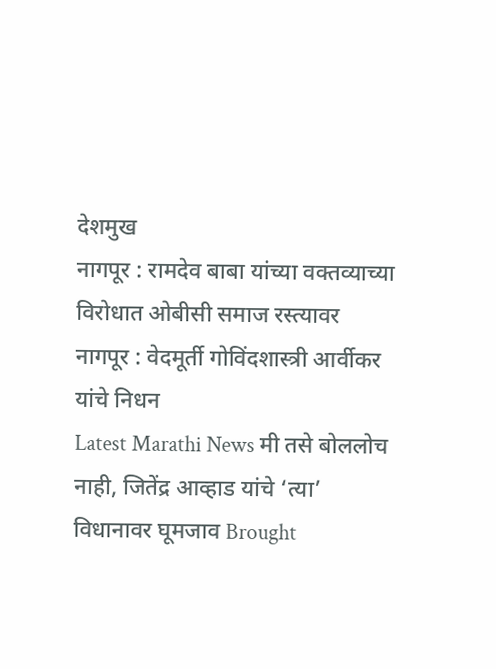देशमुख
नागपूर : रामदेव बाबा यांच्या वक्तव्याच्या विरोधात ओबीसी समाज रस्त्यावर
नागपूर : वेदमूर्ती गोविंदशास्त्री आर्वीकर यांचे निधन
Latest Marathi News मी तसे बोललोच नाही, जितेंद्र आव्हाड यांचे ‘त्या’ विधानावर घूमजाव Brought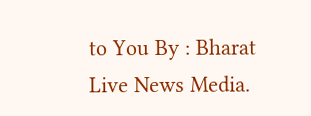to You By : Bharat Live News Media.